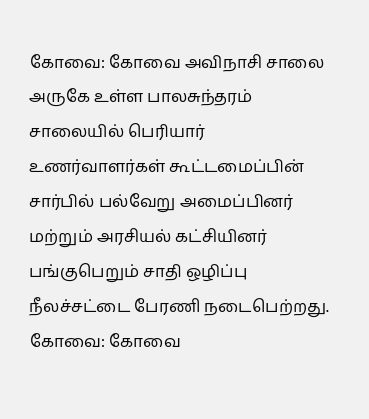கோவை: கோவை அவிநாசி சாலை அருகே உள்ள பாலசுந்தரம் சாலையில் பெரியார் உணர்வாளர்கள் கூட்டமைப்பின் சார்பில் பல்வேறு அமைப்பினர் மற்றும் அரசியல் கட்சியினர் பங்குபெறும் சாதி ஒழிப்பு நீலச்சட்டை பேரணி நடைபெற்றது.
கோவை: கோவை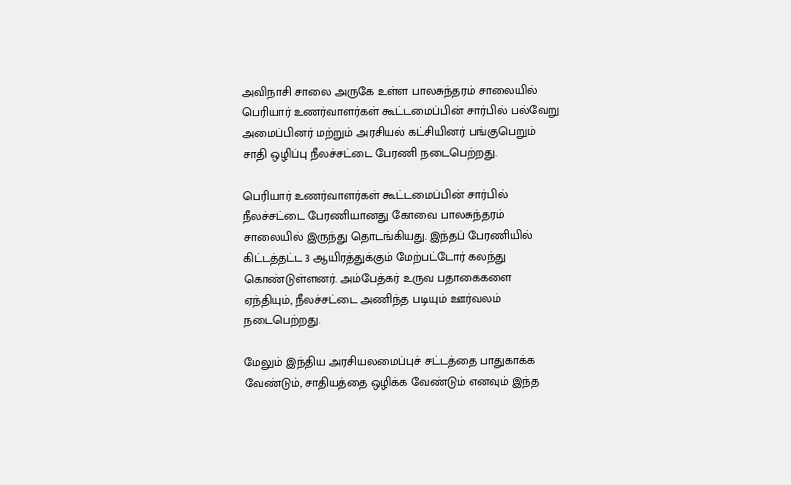அவிநாசி சாலை அருகே உள்ள பாலசுந்தரம் சாலையில் பெரியார் உணர்வாளர்கள் கூட்டமைப்பின் சார்பில் பல்வேறு அமைப்பினர் மற்றும் அரசியல் கட்சியினர் பங்குபெறும் சாதி ஒழிப்பு நீலச்சட்டை பேரணி நடைபெற்றது.

பெரியார் உணர்வாளர்கள் கூட்டமைப்பின் சார்பில் நீலச்சட்டை பேரணியானது கோவை பாலசுந்தரம் சாலையில் இருந்து தொடங்கியது. இந்தப் பேரணியில் கிட்டத்தட்ட 3 ஆயிரத்துக்கும் மேற்பட்டோர் கலந்து கொண்டுள்ளனர். அம்பேத்கர் உருவ பதாகைகளை ஏந்தியும், நீலச்சட்டை அணிந்த படியும் ஊர்வலம் நடைபெற்றது.

மேலும் இந்திய அரசியலமைப்புச் சட்டத்தை பாதுகாக்க வேண்டும், சாதியத்தை ஒழிக்க வேண்டும் எனவும் இந்த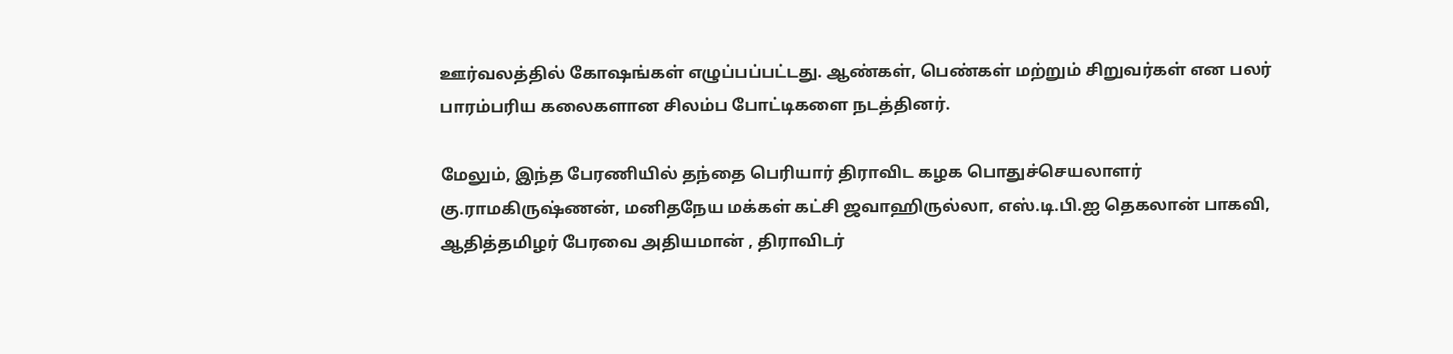ஊர்வலத்தில் கோஷங்கள் எழுப்பப்பட்டது. ஆண்கள், பெண்கள் மற்றும் சிறுவர்கள் என பலர் பாரம்பரிய கலைகளான சிலம்ப போட்டிகளை நடத்தினர்.

மேலும், இந்த பேரணியில் தந்தை பெரியார் திராவிட கழக பொதுச்செயலாளர் கு.ராமகிருஷ்ணன், மனிதநேய மக்கள் கட்சி ஜவாஹிருல்லா, எஸ்.டி.பி.ஐ தெகலான் பாகவி, ஆதித்தமிழர் பேரவை அதியமான் , திராவிடர்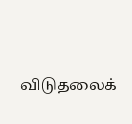விடுதலைக்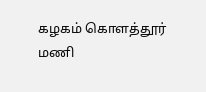கழகம் கொளத்தூர் மணி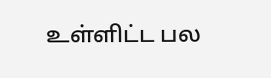உள்ளிட்ட பல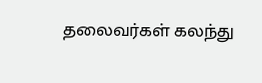தலைவர்கள் கலந்து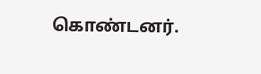கொண்டனர்.